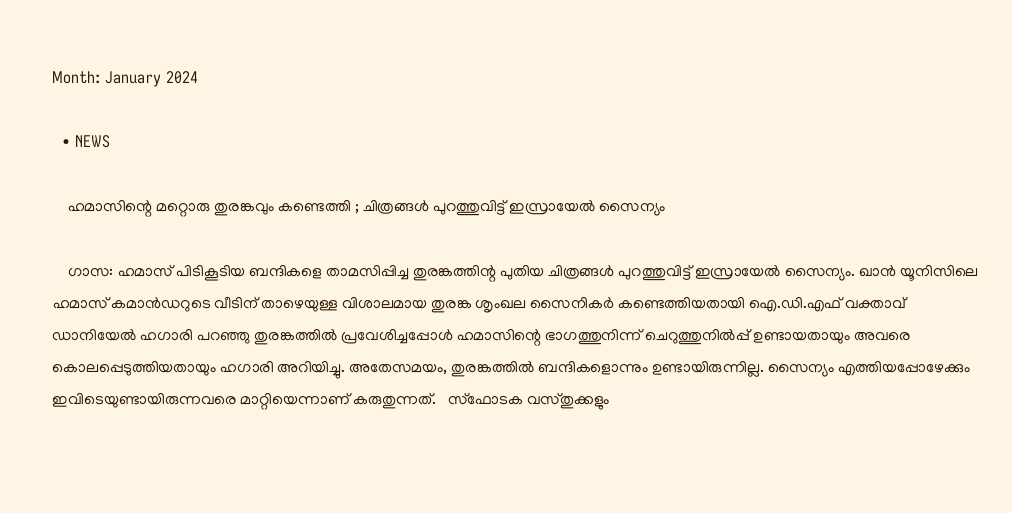Month: January 2024

  • NEWS

    ഹമാസിന്റെ മറ്റൊരു തുരങ്കവും കണ്ടെത്തി ; ചിത്രങ്ങള്‍ പുറത്തുവിട്ട് ഇസ്രായേല്‍ സൈന്യം

    ഗാസ: ഹമാസ് പിടികൂടിയ ബന്ദികളെ താമസിപ്പിച്ച തുരങ്കത്തിന്റ പുതിയ ചിത്രങ്ങള്‍ പുറത്തുവിട്ട് ഇസ്രായേല്‍ സൈന്യം. ഖാൻ യൂനിസിലെ ഹമാസ് കമാൻഡറുടെ വീടിന് താഴെയുള്ള വിശാലമായ തുരങ്ക ശൃംഖല സൈനികർ കണ്ടെത്തിയതായി ഐ.ഡി.എഫ് വക്താവ് ഡാനിയേല്‍ ഹഗാരി പറഞ്ഞു തുരങ്കത്തില്‍ പ്രവേശിച്ചപ്പോള്‍ ഹമാസിന്റെ ഭാഗത്തുനിന്ന് ചെറുത്തുനില്‍പ്പ് ഉണ്ടായതായും അവരെ കൊലപ്പെടുത്തിയതായും ഹഗാരി അറിയിച്ചു. അതേസമയം, തുരങ്കത്തില്‍ ബന്ദികളൊന്നും ഉണ്ടായിരുന്നില്ല. സൈന്യം എത്തിയപ്പോഴേക്കും ഇവിടെയുണ്ടായിരുന്നവരെ മാറ്റിയെന്നാണ് കരുതുന്നത്.   സ്ഫോടക വസ്തുക്കളും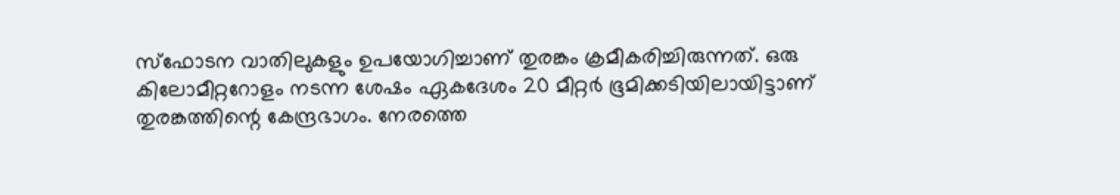സ്ഫോടന വാതിലുകളും ഉപയോഗിച്ചാണ് തുരങ്കം ക്രമീകരിച്ചിരുന്നത്. ഒരു കിലോമീറ്ററോളം നടന്ന ശേഷം ഏകദേശം 20 മീറ്റർ ഭൂമിക്കടിയിലായിട്ടാണ് തുരങ്കത്തിന്റെ കേന്ദ്രഭാഗം. നേരത്തെ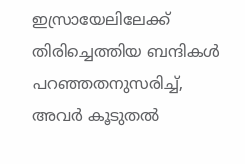ഇസ്രായേലിലേക്ക് തിരിച്ചെത്തിയ ബന്ദികള്‍ പറഞ്ഞതനുസരിച്ച്‌, അവർ കൂടുതല്‍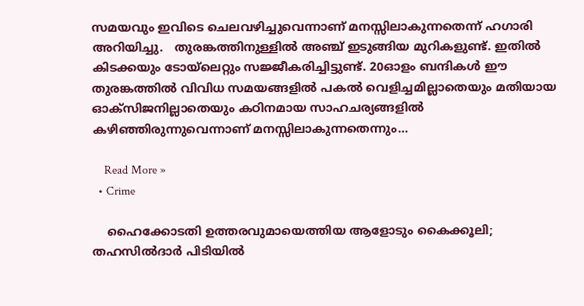സമയവും ഇവിടെ ചെലവഴിച്ചുവെന്നാണ് മനസ്സിലാകുന്നതെന്ന് ഹഗാരി അറിയിച്ചു.   തുരങ്കത്തിനുള്ളില്‍ അഞ്ച് ഇടുങ്ങിയ മുറികളുണ്ട്. ഇതില്‍ കിടക്കയും ടോയ്ലെറ്റും സജ്ജീകരിച്ചിട്ടുണ്ട്. 20ഓളം ബന്ദികള്‍ ഈ തുരങ്കത്തില്‍ വിവിധ സമയങ്ങളില്‍ പകല്‍ വെളിച്ചമില്ലാതെയും മതിയായ ഓക്സിജനില്ലാതെയും കഠിനമായ സാഹചര്യങ്ങളില്‍ കഴിഞ്ഞിരുന്നുവെന്നാണ് മനസ്സിലാകുന്നതെന്നും…

    Read More »
  • Crime

    ഹൈക്കോടതി ഉത്തരവുമായെത്തിയ ആളോടും കൈക്കൂലി; തഹസില്‍ദാര്‍ പിടിയില്‍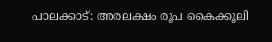പാലക്കാട്: അരലക്ഷം രൂപ കൈക്കൂലി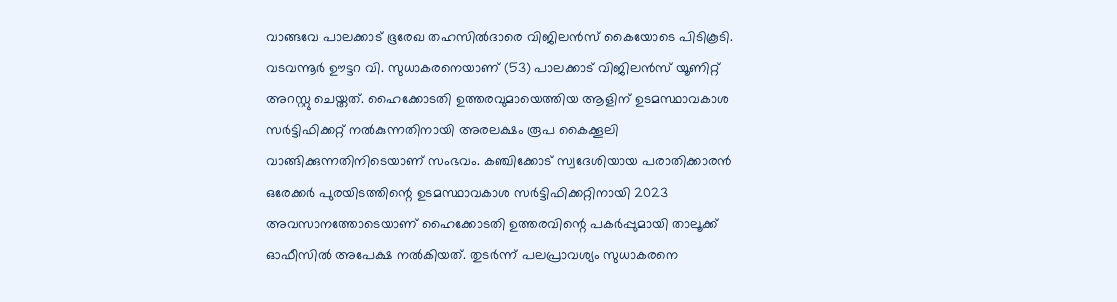വാങ്ങവേ പാലക്കാട് ഭൂരേഖ തഹസില്‍ദാരെ വിജിലന്‍സ് കൈയോടെ പിടികൂടി. വടവന്നൂര്‍ ഊട്ടറ വി. സുധാകരനെയാണ് (53) പാലക്കാട് വിജിലന്‍സ് യൂണിറ്റ് അറസ്റ്റു ചെയ്തത്. ഹൈക്കോടതി ഉത്തരവുമായെത്തിയ ആളിന് ഉടമസ്ഥാവകാശ സര്‍ട്ടിഫിക്കറ്റ് നല്‍കുന്നതിനായി അരലക്ഷം രൂപ കൈക്കൂലി വാങ്ങിക്കുന്നതിനിടെയാണ് സംഭവം. കഞ്ചിക്കോട് സ്വദേശിയായ പരാതിക്കാരന്‍ ഒരേക്കര്‍ പുരയിടത്തിന്റെ ഉടമസ്ഥാവകാശ സര്‍ട്ടിഫിക്കറ്റിനായി 2023 അവസാനത്തോടെയാണ് ഹൈക്കോടതി ഉത്തരവിന്റെ പകര്‍പ്പുമായി താലൂക്ക് ഓഫീസില്‍ അപേക്ഷ നല്‍കിയത്. തുടര്‍ന്ന് പലപ്രാവശ്യം സുധാകരനെ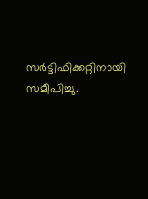സര്‍ട്ടിഫിക്കറ്റിനായി സമീപിച്ചു.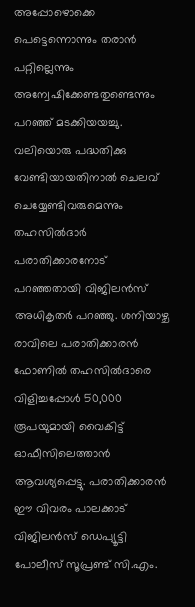അപ്പോഴൊക്കെ പെട്ടെന്നൊന്നും തരാന്‍ പറ്റില്ലെന്നും അന്വേഷിക്കേണ്ടതുണ്ടെന്നും പറഞ്ഞ് മടക്കിയയച്ചു. വലിയൊരു പദ്ധതിക്കു വേണ്ടിയായതിനാല്‍ ചെലവ് ചെയ്യേണ്ടിവരുമെന്നും തഹസില്‍ദാര്‍ പരാതിക്കാരനോട് പറഞ്ഞതായി വിജിലന്‍സ് അധികൃതര്‍ പറഞ്ഞു. ശനിയാഴ്ച രാവിലെ പരാതിക്കാരന്‍ ഫോണില്‍ തഹസില്‍ദാരെ വിളിച്ചപ്പോള്‍ 50,000 രൂപയുമായി വൈകിട്ട് ഓഫീസിലെത്താന്‍ ആവശ്യപ്പെട്ടു. പരാതിക്കാരന്‍ ഈ വിവരം പാലക്കാട് വിജിലന്‍സ് ഡെപ്യൂട്ടി പോലീസ് സൂപ്രണ്ട് സി.എം.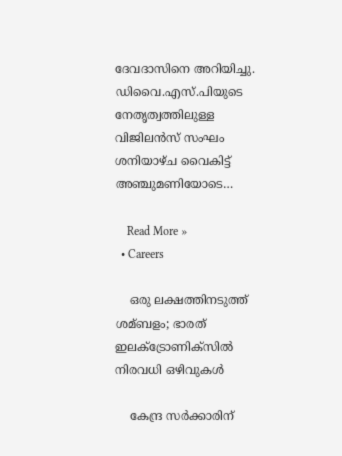ദേവദാസിനെ അറിയിച്ചു. ഡിവൈ.എസ്.പിയുടെ നേതൃത്വത്തിലുള്ള വിജിലന്‍സ് സംഘം ശനിയാഴ്ച വൈകിട്ട് അഞ്ചുമണിയോടെ…

    Read More »
  • Careers

    ഒരു ലക്ഷത്തിനടുത്ത് ശമ്ബളം; ഭാരത് ഇലക്‌ട്രോണിക്‌സില്‍ നിരവധി ഒഴിവുകൾ

    കേന്ദ്ര സര്‍ക്കാരിന്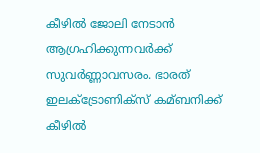കീഴില്‍ ജോലി നേടാന്‍ ആഗ്രഹിക്കുന്നവര്‍ക്ക് സുവര്‍ണ്ണാവസരം. ഭാരത് ഇലക്‌ട്രോണിക്‌സ് കമ്ബനിക്ക് കീഴില്‍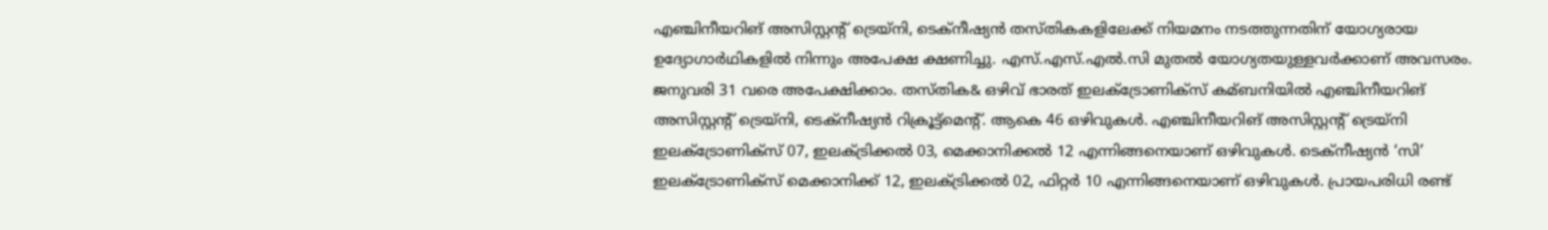എഞ്ചിനീയറിങ് അസിസ്റ്റന്റ് ട്രെയ്‌നി, ടെക്‌നീഷ്യന്‍ തസ്തികകളിലേക്ക് നിയമനം നടത്തുന്നതിന് യോഗ്യരായ ഉദ്യോഗാര്‍ഥികളില്‍ നിന്നും അപേക്ഷ ക്ഷണിച്ചു. എസ്.എസ്.എല്‍.സി മുതല്‍ യോഗ്യതയുള്ളവര്‍ക്കാണ് അവസരം. ജനുവരി 31 വരെ അപേക്ഷിക്കാം. തസ്തിക& ഒഴിവ് ഭാരത് ഇലക്‌ട്രോണിക്‌സ് കമ്ബനിയില്‍ എഞ്ചിനീയറിങ് അസിസ്റ്റന്റ് ട്രെയ്‌നി, ടെക്‌നീഷ്യന്‍ റിക്രൂട്ട്‌മെന്റ്. ആകെ 46 ഒഴിവുകള്‍. എഞ്ചിനീയറിങ് അസിസ്റ്റന്റ് ട്രെയ്‌നി ഇലക്‌ട്രോണിക്‌സ് 07, ഇലക്‌ട്രിക്കല്‍ 03, മെക്കാനിക്കല്‍ 12 എന്നിങ്ങനെയാണ് ഒഴിവുകള്‍. ടെക്‌നീഷ്യന്‍ ‘സി’ ഇലക്‌ട്രോണിക്‌സ് മെക്കാനിക്ക് 12, ഇലക്‌ട്രിക്കല്‍ 02, ഫിറ്റര്‍ 10 എന്നിങ്ങനെയാണ് ഒഴിവുകള്‍. പ്രായപരിധി രണ്ട്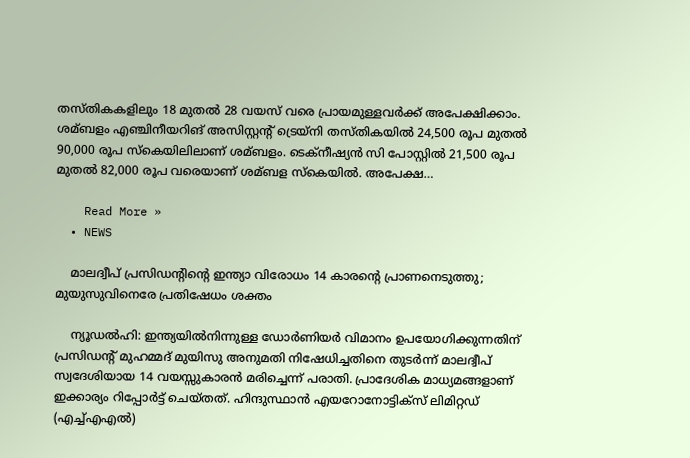തസ്തികകളിലും 18 മുതല്‍ 28 വയസ് വരെ പ്രായമുള്ളവര്‍ക്ക് അപേക്ഷിക്കാം. ശമ്ബളം എഞ്ചിനീയറിങ് അസിസ്റ്റന്റ് ട്രെയ്‌നി തസ്തികയില്‍ 24,500 രൂപ മുതല്‍ 90,000 രൂപ സ്‌കെയിലിലാണ് ശമ്ബളം. ടെക്‌നീഷ്യന്‍ സി പോസ്റ്റില്‍ 21,500 രൂപ മുതല്‍ 82,000 രൂപ വരെയാണ് ശമ്ബള സ്‌കെയില്‍. അപേക്ഷ…

    Read More »
  • NEWS

    മാലദ്വീപ് പ്രസിഡന്റിന്റെ ഇന്ത്യാ വിരോധം 14 കാരന്റെ പ്രാണനെടുത്തു; മുയുസുവിനെരേ പ്രതിഷേധം ശക്തം

    ന്യൂഡല്‍ഹി: ഇന്ത്യയില്‍നിന്നുള്ള ഡോര്‍ണിയര്‍ വിമാനം ഉപയോഗിക്കുന്നതിന് പ്രസിഡന്റ് മുഹമ്മദ് മുയിസു അനുമതി നിഷേധിച്ചതിനെ തുടര്‍ന്ന് മാലദ്വീപ് സ്വദേശിയായ 14 വയസ്സുകാരന്‍ മരിച്ചെന്ന് പരാതി. പ്രാദേശിക മാധ്യമങ്ങളാണ് ഇക്കാര്യം റിപ്പോര്‍ട്ട് ചെയ്തത്. ഹിന്ദുസ്ഥാന്‍ എയറോനോട്ടിക്‌സ് ലിമിറ്റഡ് (എച്ച്എഎല്‍)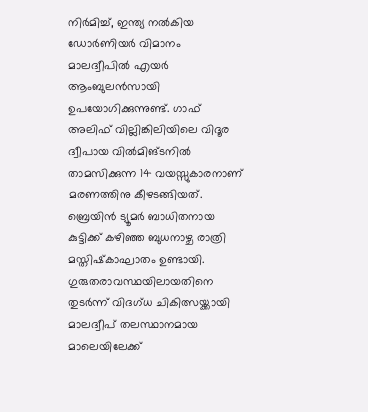നിര്‍മിച്ച്, ഇന്ത്യ നല്‍കിയ ഡോര്‍ണിയര്‍ വിമാനം മാലദ്വീപില്‍ എയര്‍ ആംബുലന്‍സായി ഉപയോഗിക്കുന്നുണ്ട്. ഗാഫ് അലിഫ് വില്ലിങ്കിലിയിലെ വിദൂര ദ്വീപായ വില്‍മിങ്ടനില്‍ താമസിക്കുന്ന 14 വയസ്സുകാരനാണ് മരണത്തിനു കീഴടങ്ങിയത്. ബ്രെയിന്‍ ട്യൂമര്‍ ബാധിതനായ കുട്ടിക്ക് കഴിഞ്ഞ ബുധനാഴ്ച രാത്രി മസ്തിഷ്‌കാഘാതം ഉണ്ടായി. ഗുരുതരാവസ്ഥയിലായതിനെ തുടര്‍ന്ന് വിദഗ്ധ ചികിത്സയ്ക്കായി മാലദ്വീപ് തലസ്ഥാനമായ മാലെയിലേക്ക്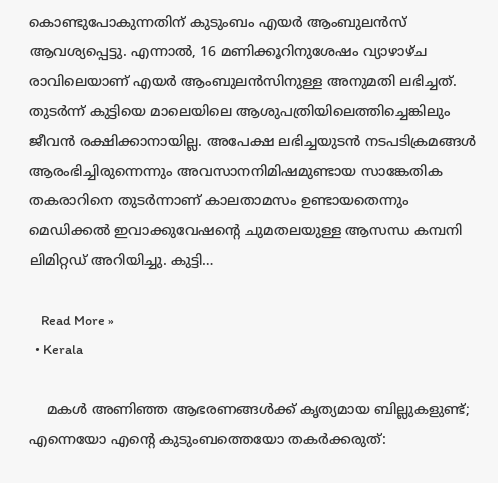കൊണ്ടുപോകുന്നതിന് കുടുംബം എയര്‍ ആംബുലന്‍സ് ആവശ്യപ്പെട്ടു. എന്നാല്‍, 16 മണിക്കൂറിനുശേഷം വ്യാഴാഴ്ച രാവിലെയാണ് എയര്‍ ആംബുലന്‍സിനുള്ള അനുമതി ലഭിച്ചത്. തുടര്‍ന്ന് കുട്ടിയെ മാലെയിലെ ആശുപത്രിയിലെത്തിച്ചെങ്കിലും ജീവന്‍ രക്ഷിക്കാനായില്ല. അപേക്ഷ ലഭിച്ചയുടന്‍ നടപടിക്രമങ്ങള്‍ ആരംഭിച്ചിരുന്നെന്നും അവസാനനിമിഷമുണ്ടായ സാങ്കേതിക തകരാറിനെ തുടര്‍ന്നാണ് കാലതാമസം ഉണ്ടായതെന്നും മെഡിക്കല്‍ ഇവാക്കുവേഷന്റെ ചുമതലയുള്ള ആസന്ധ കമ്പനി ലിമിറ്റഡ് അറിയിച്ചു. കുട്ടി…

    Read More »
  • Kerala

    മകള്‍ അണിഞ്ഞ ആഭരണങ്ങള്‍ക്ക് കൃത്യമായ ബില്ലുകളുണ്ട്; എന്നെയോ എന്റെ കുടുംബത്തെയോ തകര്‍ക്കരുത്: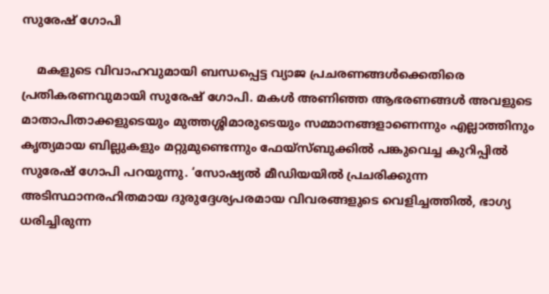സുരേഷ് ഗോപി

    മകളുടെ വിവാഹവുമായി ബന്ധപ്പെട്ട വ്യാജ പ്രചരണങ്ങള്‍ക്കെതിരെ പ്രതികരണവുമായി സുരേഷ് ഗോപി. മകള്‍ അണിഞ്ഞ ആഭരണങ്ങള്‍ അവളുടെ മാതാപിതാക്കളുടെയും മുത്തശ്ശിമാരുടെയും സമ്മാനങ്ങളാണെന്നും എല്ലാത്തിനും കൃത്യമായ ബില്ലുകളും മറ്റുമുണ്ടെന്നും ഫേയ്സ്ബുക്കില്‍ പങ്കുവെച്ച കുറിപ്പില്‍ സുരേഷ് ഗോപി പറയുന്നു. ‘സോഷ്യല്‍ മീഡിയയില്‍ പ്രചരിക്കുന്ന അടിസ്ഥാനരഹിതമായ ദുരുദ്ദേശ്യപരമായ വിവരങ്ങളുടെ വെളിച്ചത്തില്‍, ഭാഗ്യ ധരിച്ചിരുന്ന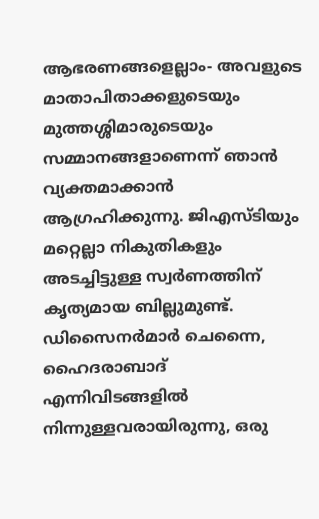ആഭരണങ്ങളെല്ലാം- അവളുടെ മാതാപിതാക്കളുടെയും മുത്തശ്ശിമാരുടെയും സമ്മാനങ്ങളാണെന്ന് ഞാന്‍ വ്യക്തമാക്കാന്‍ ആഗ്രഹിക്കുന്നു. ജിഎസ്ടിയും മറ്റെല്ലാ നികുതികളും അടച്ചിട്ടുള്ള സ്വര്‍ണത്തിന് കൃത്യമായ ബില്ലുമുണ്ട്. ഡിസൈനര്‍മാര്‍ ചെന്നൈ, ഹൈദരാബാദ് എന്നിവിടങ്ങളില്‍ നിന്നുള്ളവരായിരുന്നു, ഒരു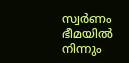സ്വര്‍ണം ഭീമയില്‍ നിന്നും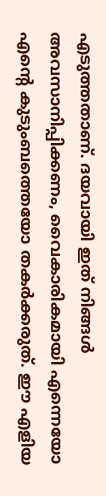എടുത്തതാണ്. ദയവായി ഇത് നിങ്ങള്‍ അവസാനിപ്പിക്കണം, വൈകാരികമായി എന്നെയോ എന്റെ കുടുംബത്തെയോ തകര്‍ക്കരുത്. ഈ എളിയ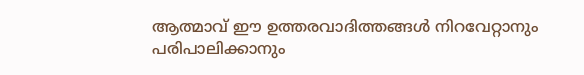ആത്മാവ് ഈ ഉത്തരവാദിത്തങ്ങള്‍ നിറവേറ്റാനും പരിപാലിക്കാനും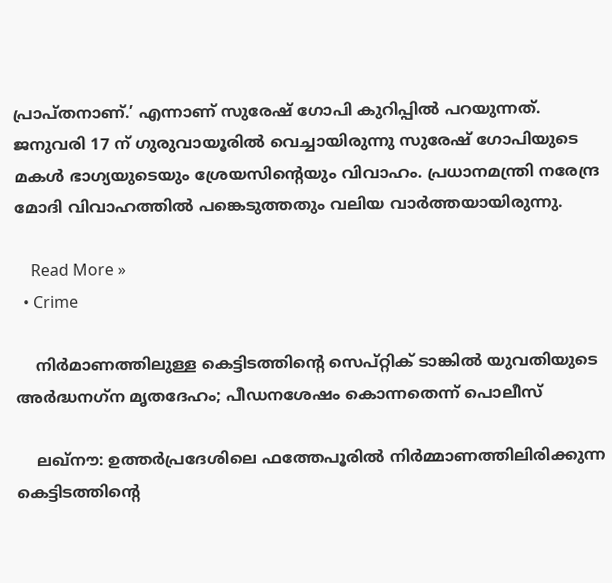പ്രാപ്തനാണ്.’ എന്നാണ് സുരേഷ് ഗോപി കുറിപ്പില്‍ പറയുന്നത്. ജനുവരി 17 ന് ഗുരുവായൂരില്‍ വെച്ചായിരുന്നു സുരേഷ് ഗോപിയുടെ മകള്‍ ഭാഗ്യയുടെയും ശ്രേയസിന്റെയും വിവാഹം. പ്രധാനമന്ത്രി നരേന്ദ്ര മോദി വിവാഹത്തില്‍ പങ്കെടുത്തതും വലിയ വാർത്തയായിരുന്നു.

    Read More »
  • Crime

    നിര്‍മാണത്തിലുള്ള കെട്ടിടത്തിന്റെ സെപ്റ്റിക് ടാങ്കില്‍ യുവതിയുടെ അര്‍ദ്ധനഗ്‌ന മൃതദേഹം; പീഡനശേഷം കൊന്നതെന്ന് പൊലീസ്

    ലഖ്നൗ: ഉത്തര്‍പ്രദേശിലെ ഫത്തേപൂരില്‍ നിര്‍മ്മാണത്തിലിരിക്കുന്ന കെട്ടിടത്തിന്റെ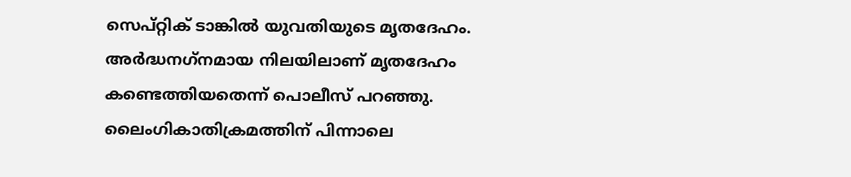സെപ്റ്റിക് ടാങ്കില്‍ യുവതിയുടെ മൃതദേഹം. അര്‍ദ്ധനഗ്‌നമായ നിലയിലാണ് മൃതദേഹം കണ്ടെത്തിയതെന്ന് പൊലീസ് പറഞ്ഞു. ലൈംഗികാതിക്രമത്തിന് പിന്നാലെ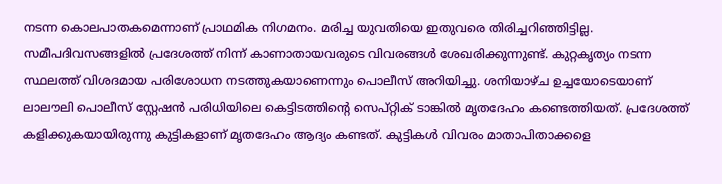നടന്ന കൊലപാതകമെന്നാണ് പ്രാഥമിക നിഗമനം. മരിച്ച യുവതിയെ ഇതുവരെ തിരിച്ചറിഞ്ഞിട്ടില്ല. സമീപദിവസങ്ങളില്‍ പ്രദേശത്ത് നിന്ന് കാണാതായവരുടെ വിവരങ്ങള്‍ ശേഖരിക്കുന്നുണ്ട്. കുറ്റകൃത്യം നടന്ന സ്ഥലത്ത് വിശദമായ പരിശോധന നടത്തുകയാണെന്നും പൊലീസ് അറിയിച്ചു. ശനിയാഴ്ച ഉച്ചയോടെയാണ് ലാലൗലി പൊലീസ് സ്റ്റേഷന്‍ പരിധിയിലെ കെട്ടിടത്തിന്റെ സെപ്റ്റിക് ടാങ്കില്‍ മൃതദേഹം കണ്ടെത്തിയത്. പ്രദേശത്ത് കളിക്കുകയായിരുന്നു കുട്ടികളാണ് മൃതദേഹം ആദ്യം കണ്ടത്. കുട്ടികള്‍ വിവരം മാതാപിതാക്കളെ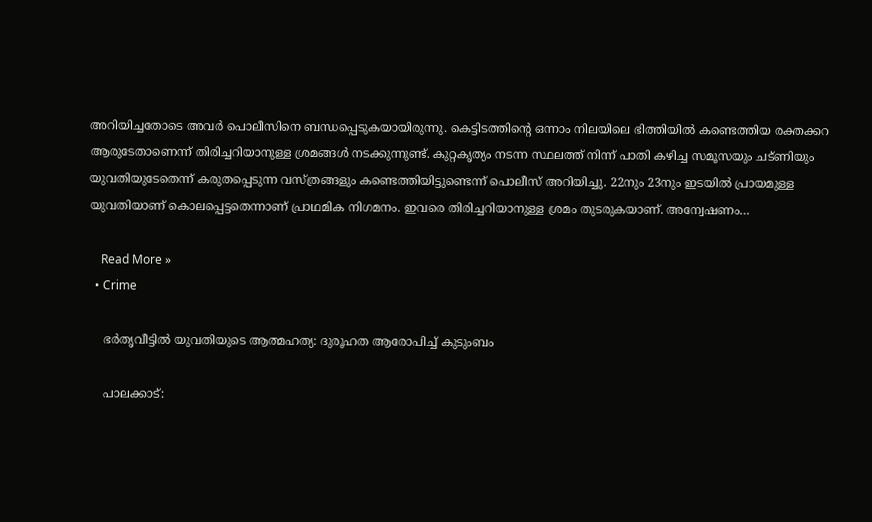അറിയിച്ചതോടെ അവര്‍ പൊലീസിനെ ബന്ധപ്പെടുകയായിരുന്നു. കെട്ടിടത്തിന്റെ ഒന്നാം നിലയിലെ ഭിത്തിയില്‍ കണ്ടെത്തിയ രക്തക്കറ ആരുടേതാണെന്ന് തിരിച്ചറിയാനുള്ള ശ്രമങ്ങള്‍ നടക്കുന്നുണ്ട്. കുറ്റകൃത്യം നടന്ന സ്ഥലത്ത് നിന്ന് പാതി കഴിച്ച സമൂസയും ചട്ണിയും യുവതിയുടേതെന്ന് കരുതപ്പെടുന്ന വസ്ത്രങ്ങളും കണ്ടെത്തിയിട്ടുണ്ടെന്ന് പൊലീസ് അറിയിച്ചു. 22നും 23നും ഇടയില്‍ പ്രായമുള്ള യുവതിയാണ് കൊലപ്പെട്ടതെന്നാണ് പ്രാഥമിക നിഗമനം. ഇവരെ തിരിച്ചറിയാനുള്ള ശ്രമം തുടരുകയാണ്. അന്വേഷണം…

    Read More »
  • Crime

    ഭര്‍തൃവീട്ടില്‍ യുവതിയുടെ ആത്മഹത്യ: ദുരൂഹത ആരോപിച്ച് കുടുംബം

    പാലക്കാട്: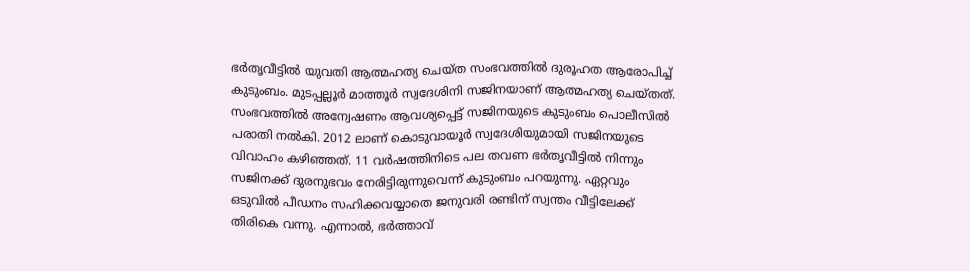ഭര്‍തൃവീട്ടില്‍ യുവതി ആത്മഹത്യ ചെയ്ത സംഭവത്തില്‍ ദുരൂഹത ആരോപിച്ച് കുടുംബം. മുടപ്പല്ലൂര്‍ മാത്തൂര്‍ സ്വദേശിനി സജിനയാണ് ആത്മഹത്യ ചെയ്തത്. സംഭവത്തില്‍ അന്വേഷണം ആവശ്യപ്പെട്ട് സജിനയുടെ കുടുംബം പൊലീസില്‍ പരാതി നല്‍കി. 2012 ലാണ് കൊടുവായൂര്‍ സ്വദേശിയുമായി സജിനയുടെ വിവാഹം കഴിഞ്ഞത്. 11 വര്‍ഷത്തിനിടെ പല തവണ ഭര്‍തൃവീട്ടില്‍ നിന്നും സജിനക്ക് ദുരനുഭവം നേരിട്ടിരുന്നുവെന്ന് കുടുംബം പറയുന്നു. ഏറ്റവും ഒടുവില്‍ പീഡനം സഹിക്കവയ്യാതെ ജനുവരി രണ്ടിന് സ്വന്തം വീട്ടിലേക്ക് തിരികെ വന്നു. എന്നാല്‍, ഭര്‍ത്താവ്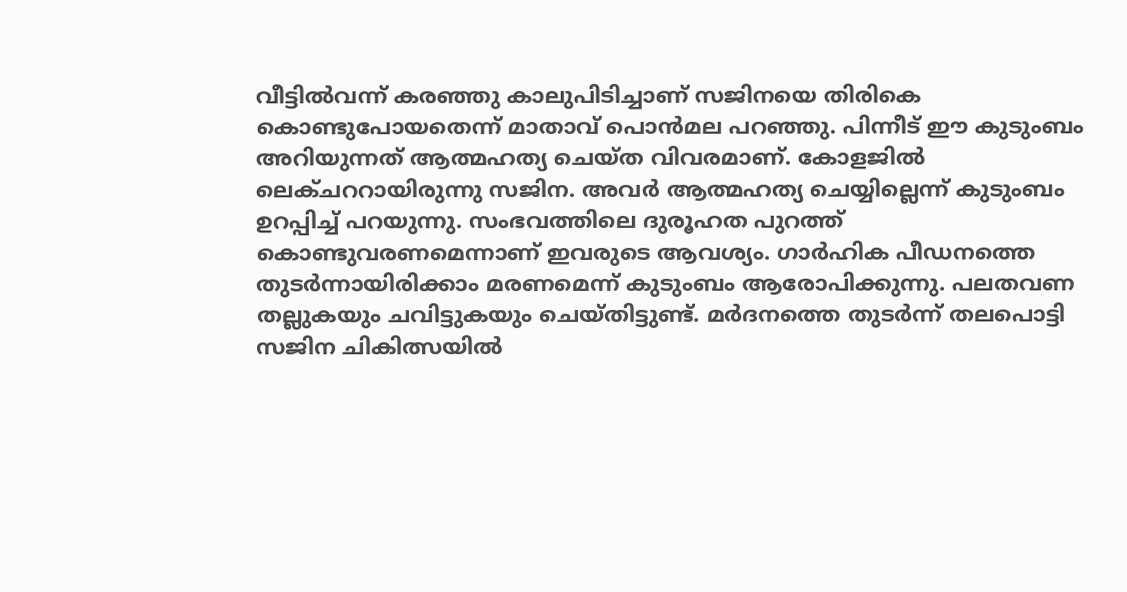വീട്ടില്‍വന്ന് കരഞ്ഞു കാലുപിടിച്ചാണ് സജിനയെ തിരികെ കൊണ്ടുപോയതെന്ന് മാതാവ് പൊന്‍മല പറഞ്ഞു. പിന്നീട് ഈ കുടുംബം അറിയുന്നത് ആത്മഹത്യ ചെയ്ത വിവരമാണ്. കോളജില്‍ ലെക്ചററായിരുന്നു സജിന. അവര്‍ ആത്മഹത്യ ചെയ്യില്ലെന്ന് കുടുംബം ഉറപ്പിച്ച് പറയുന്നു. സംഭവത്തിലെ ദുരൂഹത പുറത്ത് കൊണ്ടുവരണമെന്നാണ് ഇവരുടെ ആവശ്യം. ഗാര്‍ഹിക പീഡനത്തെ തുടര്‍ന്നായിരിക്കാം മരണമെന്ന് കുടുംബം ആരോപിക്കുന്നു. പലതവണ തല്ലുകയും ചവിട്ടുകയും ചെയ്തിട്ടുണ്ട്. മര്‍ദനത്തെ തുടര്‍ന്ന് തലപൊട്ടി സജിന ചികിത്സയില്‍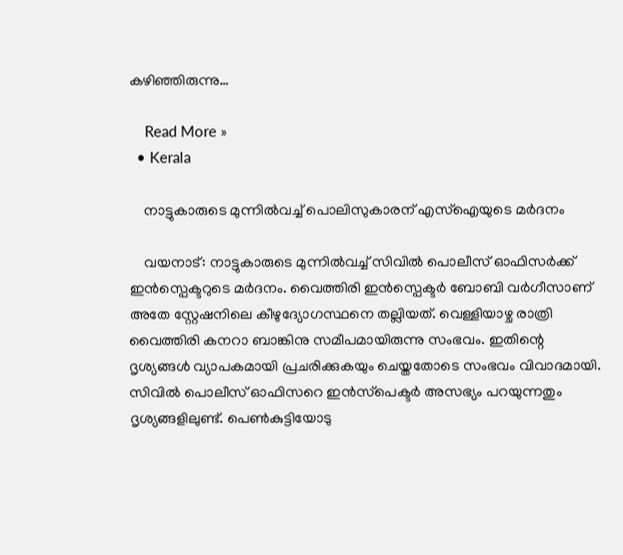കഴിഞ്ഞിരുന്നു…

    Read More »
  • Kerala

    നാട്ടുകാരുടെ മുന്നില്‍വച്ച് പൊലിസുകാരന് എസ്ഐയുടെ മര്‍ദനം

    വയനാട്: നാട്ടുകാരുടെ മുന്നില്‍വച്ച് സിവില്‍ പൊലീസ് ഓഫിസര്‍ക്ക് ഇന്‍സ്പെക്ടറുടെ മര്‍ദനം. വൈത്തിരി ഇന്‍സ്പെക്ടര്‍ ബോബി വര്‍ഗീസാണ് അതേ സ്റ്റേഷനിലെ കീഴുദ്യോഗസ്ഥനെ തല്ലിയത്. വെള്ളിയാഴ്ച രാത്രി വൈത്തിരി കനറാ ബാങ്കിനു സമീപമായിരുന്നു സംഭവം. ഇതിന്റെ ദൃശ്യങ്ങള്‍ വ്യാപകമായി പ്രചരിക്കുകയും ചെയ്തതോടെ സംഭവം വിവാദമായി. സിവില്‍ പൊലീസ് ഓഫിസറെ ഇന്‍സ്‌പെക്ടര്‍ അസഭ്യം പറയുന്നതും ദൃശ്യങ്ങളിലുണ്ട്. പെണ്‍കുട്ടിയോടു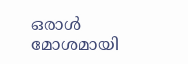ഒരാള്‍ മോശമായി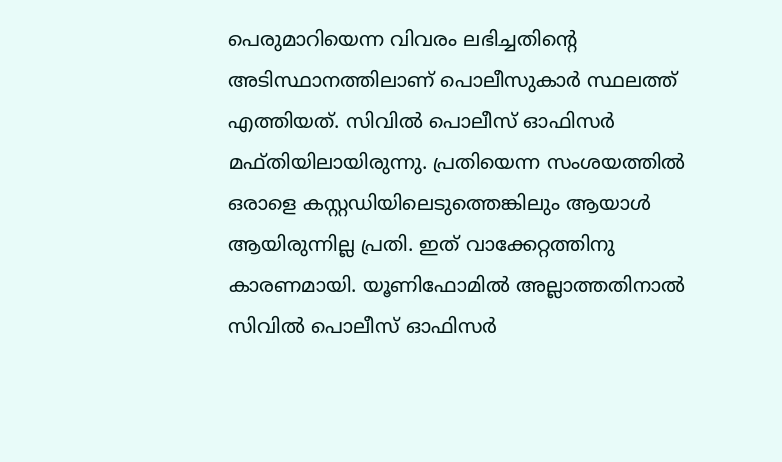പെരുമാറിയെന്ന വിവരം ലഭിച്ചതിന്റെ അടിസ്ഥാനത്തിലാണ് പൊലീസുകാര്‍ സ്ഥലത്ത് എത്തിയത്. സിവില്‍ പൊലീസ് ഓഫിസര്‍ മഫ്തിയിലായിരുന്നു. പ്രതിയെന്ന സംശയത്തില്‍ ഒരാളെ കസ്റ്റഡിയിലെടുത്തെങ്കിലും ആയാള്‍ ആയിരുന്നില്ല പ്രതി. ഇത് വാക്കേറ്റത്തിനു കാരണമായി. യൂണിഫോമില്‍ അല്ലാത്തതിനാല്‍ സിവില്‍ പൊലീസ് ഓഫിസര്‍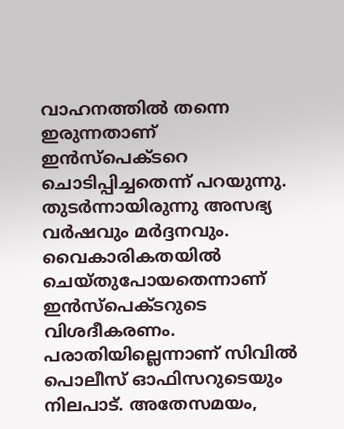വാഹനത്തില്‍ തന്നെ ഇരുന്നതാണ് ഇന്‍സ്പെക്ടറെ ചൊടിപ്പിച്ചതെന്ന് പറയുന്നു. തുടര്‍ന്നായിരുന്നു അസഭ്യ വര്‍ഷവും മര്‍ദ്ദനവും. വൈകാരികതയില്‍ ചെയ്തുപോയതെന്നാണ് ഇന്‍സ്പെക്ടറുടെ വിശദീകരണം. പരാതിയില്ലെന്നാണ് സിവില്‍ പൊലീസ് ഓഫിസറുടെയും നിലപാട്. അതേസമയം,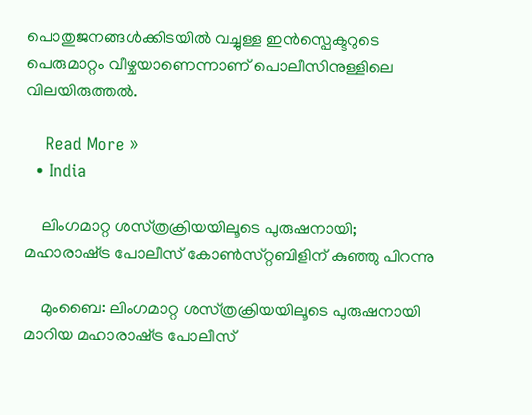പൊതുജനങ്ങള്‍ക്കിടയില്‍ വച്ചുള്ള ഇന്‍സ്പെക്ടറുടെ പെരുമാറ്റം വീഴ്ചയാണെന്നാണ് പൊലീസിനുള്ളിലെ വിലയിരുത്തല്‍.

    Read More »
  • India

    ലിംഗമാറ്റ ശസ്‌ത്രക്രിയയിലൂടെ പുരുഷനായി;  മഹാരാഷ്‌ട്ര പോലീസ്‌ കോണ്‍സ്‌റ്റബിളിന്‌ കുഞ്ഞു പിറന്നു

    മുംബൈ: ലിംഗമാറ്റ ശസ്‌ത്രക്രിയയിലൂടെ പുരുഷനായി മാറിയ മഹാരാഷ്‌ട്ര പോലീസ്‌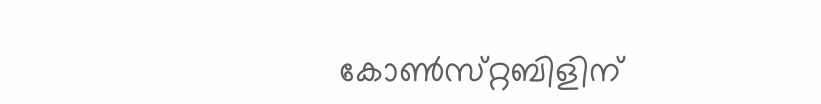കോണ്‍സ്‌റ്റബിളിന്‌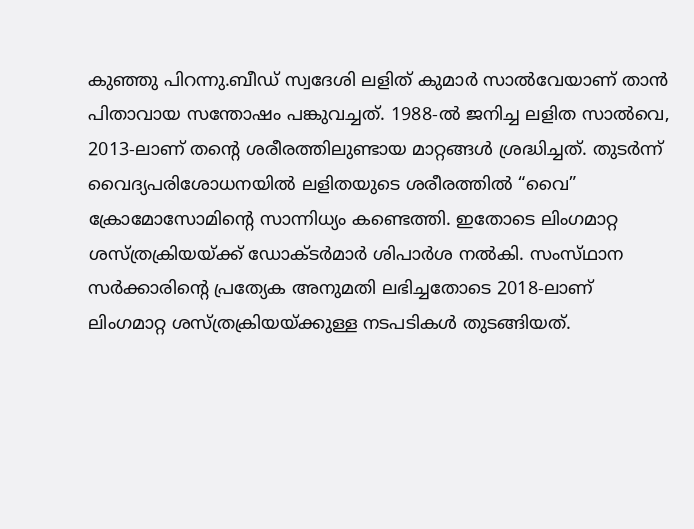കുഞ്ഞു പിറന്നു.ബീഡ്‌ സ്വദേശി ലളിത്‌ കുമാര്‍ സാല്‍വേയാണ്‌ താന്‍ പിതാവായ സന്തോഷം പങ്കുവച്ചത്‌. 1988-ല്‍ ജനിച്ച ലളിത സാല്‍വെ, 2013-ലാണ്‌ തന്റെ ശരീരത്തിലുണ്ടായ മാറ്റങ്ങള്‍ ശ്രദ്ധിച്ചത്‌. തുടര്‍ന്ന്‌ വൈദ്യപരിശോധനയില്‍ ലളിതയുടെ ശരീരത്തില്‍ “വൈ” ക്രോമോസോമിന്റെ സാന്നിധ്യം കണ്ടെത്തി. ഇതോടെ ലിംഗമാറ്റ ശസ്‌ത്രക്രിയയ്‌ക്ക്‌ ഡോക്‌ടര്‍മാര്‍ ശിപാര്‍ശ നല്‍കി. സംസ്‌ഥാന സര്‍ക്കാരിന്റെ പ്രത്യേക അനുമതി ലഭിച്ചതോടെ 2018-ലാണ്‌ ലിംഗമാറ്റ ശസ്‌ത്രക്രിയയ്‌ക്കുള്ള നടപടികള്‍ തുടങ്ങിയത്‌.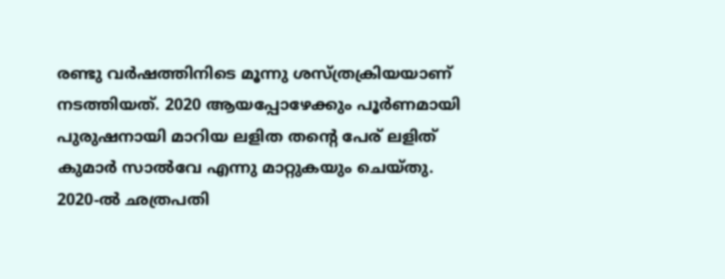രണ്ടു വര്‍ഷത്തിനിടെ മൂന്നു ശസ്‌ത്രക്രിയയാണ്‌ നടത്തിയത്‌. 2020 ആയപ്പോഴേക്കും പൂര്‍ണമായി പുരുഷനായി മാറിയ ലളിത തന്റെ പേര്‌ ലളിത്‌ കുമാര്‍ സാല്‍വേ എന്നു മാറ്റുകയും ചെയ്‌തു.  2020-ല്‍ ഛത്രപതി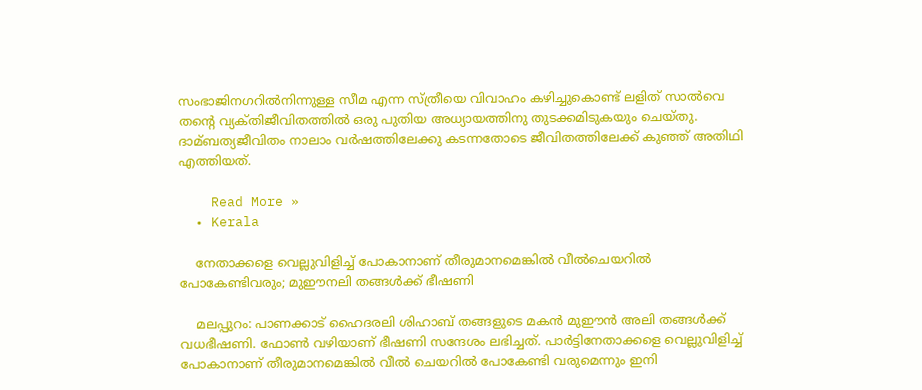സംഭാജിനഗറില്‍നിന്നുള്ള സീമ എന്ന സ്‌ത്രീയെ വിവാഹം കഴിച്ചുകൊണ്ട്‌ ലളിത്‌ സാല്‍വെ തന്റെ വ്യക്‌തിജീവിതത്തില്‍ ഒരു പുതിയ അധ്യായത്തിനു തുടക്കമിടുകയും ചെയ്‌തു. ദാമ്ബത്യജീവിതം നാലാം വര്‍ഷത്തിലേക്കു കടന്നതോടെ ജീവിതത്തിലേക്ക്‌ കുഞ്ഞ്‌ അതിഥി എത്തിയത്‌.

    Read More »
  • Kerala

    നേതാക്കളെ വെല്ലുവിളിച്ച് പോകാനാണ് തീരുമാനമെങ്കില്‍ വീല്‍ചെയറില്‍ പോകേണ്ടിവരും; മുഈനലി തങ്ങള്‍ക്ക് ഭീഷണി

    മലപ്പുറം: പാണക്കാട് ഹൈദരലി ശിഹാബ് തങ്ങളുടെ മകന്‍ മുഈന്‍ അലി തങ്ങള്‍ക്ക് വധഭീഷണി. ഫോണ്‍ വഴിയാണ് ഭീഷണി സന്ദേശം ലഭിച്ചത്. പാര്‍ട്ടിനേതാക്കളെ വെല്ലുവിളിച്ച് പോകാനാണ് തീരുമാനമെങ്കില്‍ വീല്‍ ചെയറില്‍ പോകേണ്ടി വരുമെന്നും ഇനി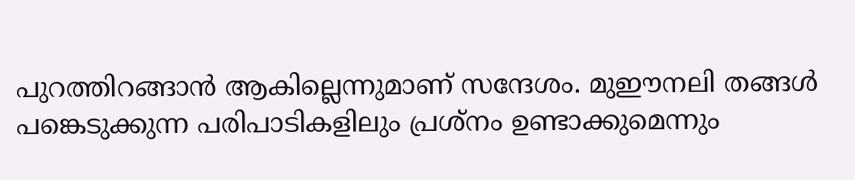പുറത്തിറങ്ങാന്‍ ആകില്ലെന്നുമാണ് സന്ദേശം. മുഈനലി തങ്ങള്‍ പങ്കെടുക്കുന്ന പരിപാടികളിലും പ്രശ്‌നം ഉണ്ടാക്കുമെന്നും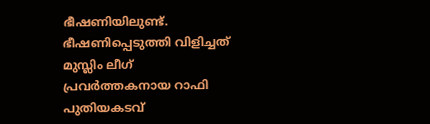ഭീഷണിയിലുണ്ട്. ഭീഷണിപ്പെടുത്തി വിളിച്ചത് മുസ്ലിം ലീഗ് പ്രവര്‍ത്തകനായ റാഫി പുതിയകടവ്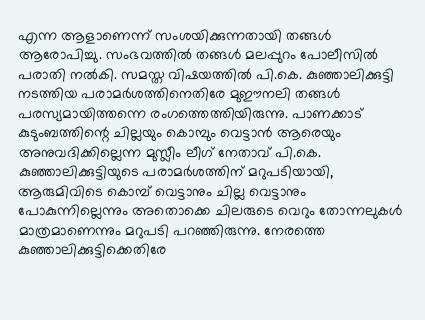എന്ന ആളാണെന്ന് സംശയിക്കുന്നതായി തങ്ങള്‍ ആരോപിച്ചു. സംഭവത്തില്‍ തങ്ങള്‍ മലപ്പുറം പോലീസില്‍ പരാതി നല്‍കി. സമസ്ത വിഷയത്തില്‍ പി.കെ. കുഞ്ഞാലിക്കുട്ടി നടത്തിയ പരാമര്‍ശത്തിനെതിരേ മുഈനലി തങ്ങള്‍ പരസ്യമായിത്തന്നെ രംഗത്തെത്തിയിരുന്നു. പാണക്കാട് കുടുംബത്തിന്റെ ചില്ലയും കൊമ്പും വെട്ടാന്‍ ആരെയും അനുവദിക്കില്ലെന്ന മുസ്ലീം ലീഗ് നേതാവ് പി.കെ. കുഞ്ഞാലിക്കുട്ടിയുടെ പരാമര്‍ശത്തിന് മറുപടിയായി, ആരുമിവിടെ കൊമ്പ് വെട്ടാനും ചില്ല വെട്ടാനും പോകുന്നില്ലെന്നും അതൊക്കെ ചിലരുടെ വെറും തോന്നലുകള്‍ മാത്രമാണെന്നും മറുപടി പറഞ്ഞിരുന്നു. നേരത്തെ കുഞ്ഞാലിക്കുട്ടിക്കെതിരേ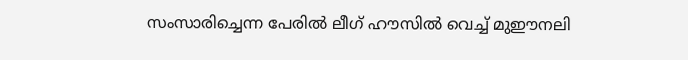സംസാരിച്ചെന്ന പേരില്‍ ലീഗ് ഹൗസില്‍ വെച്ച് മുഈനലി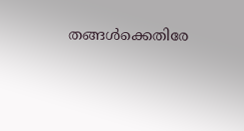തങ്ങള്‍ക്കെതിരേ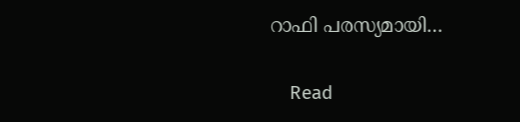റാഫി പരസ്യമായി…

    Read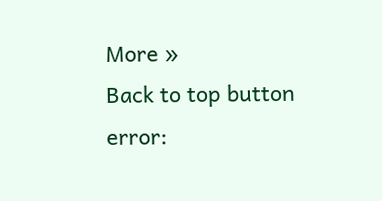More »
Back to top button
error: